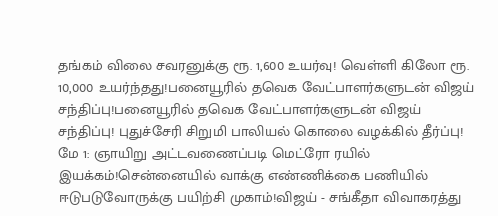தங்கம் விலை சவரனுக்கு ரூ. 1,600 உயர்வு! வெள்ளி கிலோ ரூ. 10,000 உயர்ந்தது!பனையூரில் தவெக வேட்பாளர்களுடன் விஜய் சந்திப்பு!பனையூரில் தவெக வேட்பாளர்களுடன் விஜய் சந்திப்பு! புதுச்சேரி சிறுமி பாலியல் கொலை வழக்கில் தீர்ப்பு! மே 1: ஞாயிறு அட்டவணைப்படி மெட்ரோ ரயில் இயக்கம்!சென்னையில் வாக்கு எண்ணிக்கை பணியில் ஈடுபடுவோருக்கு பயிற்சி முகாம்!விஜய் - சங்கீதா விவாகரத்து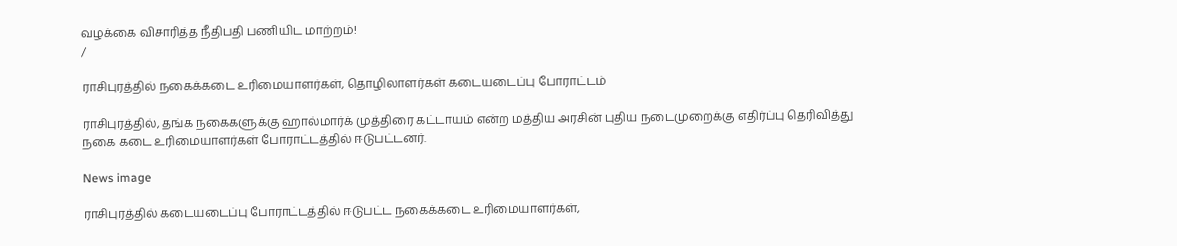வழக்கை விசாரித்த நீதிபதி பணியிட மாற்றம்!
/

ராசிபுரத்தில் நகைக்கடை உரிமையாளர்கள், தொழிலாளர்கள் கடையடைப்பு போராட்டம்

ராசிபுரத்தில், தங்க நகைகளுக்கு ஹால்மார்க் முத்திரை கட்டாயம் என்ற மத்திய அரசின் புதிய நடைமுறைக்கு எதிர்ப்பு தெரிவித்து நகை கடை உரிமையாளர்கள் போராட்டத்தில் ஈடுபட்டனர்.

News image

ராசிபுரத்தில் கடையடைப்பு போராட்டத்தில் ஈடுபட்ட நகைக்கடை உரிமையாளர்கள்,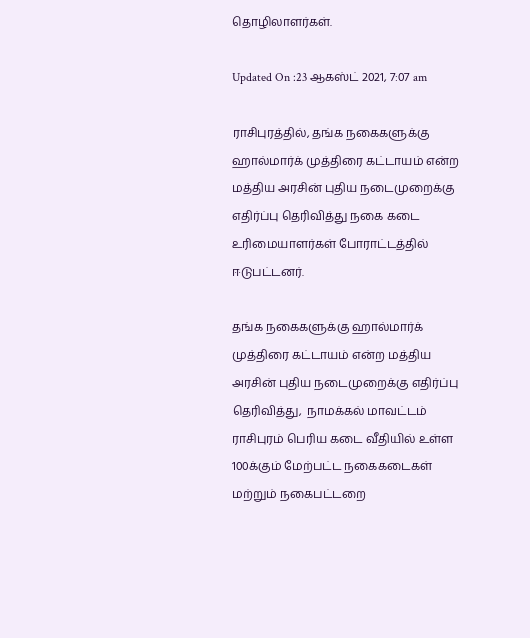தொழிலாளர்கள்.

Updated On :23 ஆகஸ்ட் 2021, 7:07 am

ராசிபுரத்தில், தங்க நகைகளுக்கு ஹால்மார்க் முத்திரை கட்டாயம் என்ற மத்திய அரசின் புதிய நடைமுறைக்கு எதிர்ப்பு தெரிவித்து நகை கடை உரிமையாளர்கள் போராட்டத்தில் ஈடுபட்டனர்.

தங்க நகைகளுக்கு ஹால்மார்க் முத்திரை கட்டாயம் என்ற மத்திய அரசின் புதிய நடைமுறைக்கு எதிர்ப்பு தெரிவித்து,  நாமக்கல் மாவட்டம் ராசிபுரம் பெரிய கடை வீதியில் உள்ள 100க்கும் மேற்பட்ட நகைகடைகள் மற்றும் நகைபட்டறை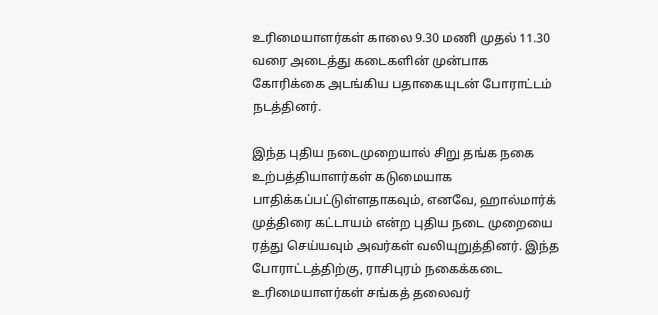உரிமையாளர்கள் காலை 9.30 மணி முதல் 11.30 வரை அடைத்து கடைகளின் முன்பாக கோரிக்கை அடங்கிய பதாகையுடன் போராட்டம் நடத்தினர்.

இந்த புதிய நடைமுறையால் சிறு தங்க நகை உற்பத்தியாளர்கள் கடுமையாக பாதிக்கப்பட்டுள்ளதாகவும், எனவே, ஹால்மார்க் முத்திரை கட்டாயம் என்ற புதிய நடை முறையை ரத்து செய்யவும் அவர்கள் வலியுறுத்தினர். இந்த போராட்டத்திற்கு, ராசிபுரம் நகைக்கடை உரிமையாளர்கள் சங்கத் தலைவர்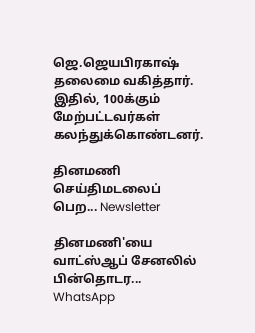ஜெ.ஜெயபிரகாஷ் தலைமை வகித்தார். இதில், 100க்கும் மேற்பட்டவர்கள் கலந்துக்கொண்டனர்.

தினமணி செய்திமடலைப் பெற... Newsletter

தினமணி'யை வாட்ஸ்ஆப் சேனலில் பின்தொடர... WhatsApp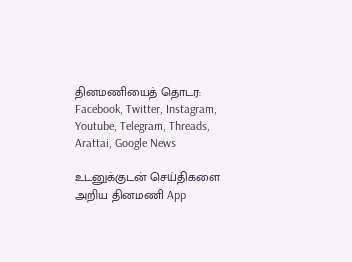தினமணியைத் தொடர: Facebook, Twitter, Instagram, Youtube, Telegram, Threads, Arattai, Google News

உடனுக்குடன் செய்திகளை அறிய தினமணி App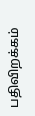பதிவிறக்கம்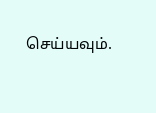செய்யவும்.